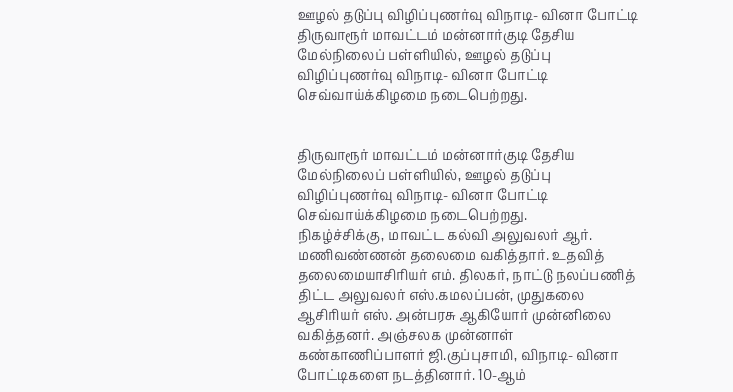ஊழல் தடுப்பு விழிப்புணர்வு விநாடி- வினா போட்டி
திருவாரூர் மாவட்டம் மன்னார்குடி தேசிய மேல்நிலைப் பள்ளியில், ஊழல் தடுப்பு விழிப்புணர்வு விநாடி- வினா போட்டி செவ்வாய்க்கிழமை நடைபெற்றது.


திருவாரூர் மாவட்டம் மன்னார்குடி தேசிய மேல்நிலைப் பள்ளியில், ஊழல் தடுப்பு விழிப்புணர்வு விநாடி- வினா போட்டி செவ்வாய்க்கிழமை நடைபெற்றது.
நிகழ்ச்சிக்கு, மாவட்ட கல்வி அலுவலர் ஆர். மணிவண்ணன் தலைமை வகித்தார். உதவித் தலைமையாசிரியர் எம். திலகர், நாட்டு நலப்பணித் திட்ட அலுவலர் எஸ்.கமலப்பன், முதுகலை ஆசிரியர் எஸ். அன்பரசு ஆகியோர் முன்னிலை வகித்தனர். அஞ்சலக முன்னாள் கண்காணிப்பாளர் ஜி.குப்புசாமி, விநாடி- வினா போட்டிகளை நடத்தினார். 10-ஆம்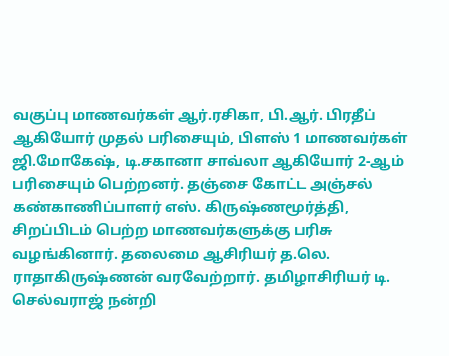வகுப்பு மாணவர்கள் ஆர்.ரசிகா, பி.ஆர். பிரதீப் ஆகியோர் முதல் பரிசையும், பிளஸ் 1 மாணவர்கள் ஜி.மோகேஷ், டி.சகானா சாவ்லா ஆகியோர் 2-ஆம் பரிசையும் பெற்றனர். தஞ்சை கோட்ட அஞ்சல் கண்காணிப்பாளர் எஸ். கிருஷ்ணமூர்த்தி, சிறப்பிடம் பெற்ற மாணவர்களுக்கு பரிசு வழங்கினார். தலைமை ஆசிரியர் த.லெ. ராதாகிருஷ்ணன் வரவேற்றார். தமிழாசிரியர் டி. செல்வராஜ் நன்றி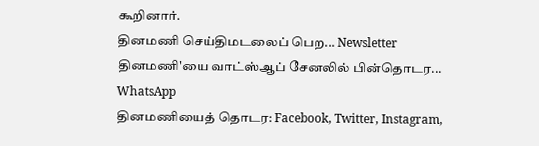கூறினார்.
தினமணி செய்திமடலைப் பெற... Newsletter
தினமணி'யை வாட்ஸ்ஆப் சேனலில் பின்தொடர... WhatsApp
தினமணியைத் தொடர: Facebook, Twitter, Instagram,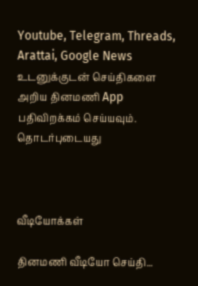Youtube, Telegram, Threads, Arattai, Google News
உடனுக்குடன் செய்திகளை அறிய தினமணி App பதிவிறக்கம் செய்யவும்.
தொடர்புடையது



வீடியோக்கள்

தினமணி வீடியோ செய்தி...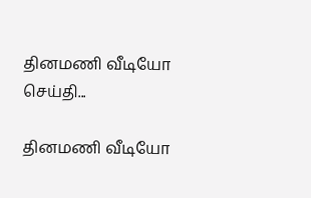தினமணி வீடியோ செய்தி...

தினமணி வீடியோ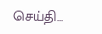செய்தி...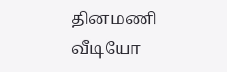தினமணி வீடியோ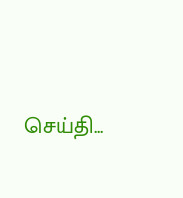செய்தி...